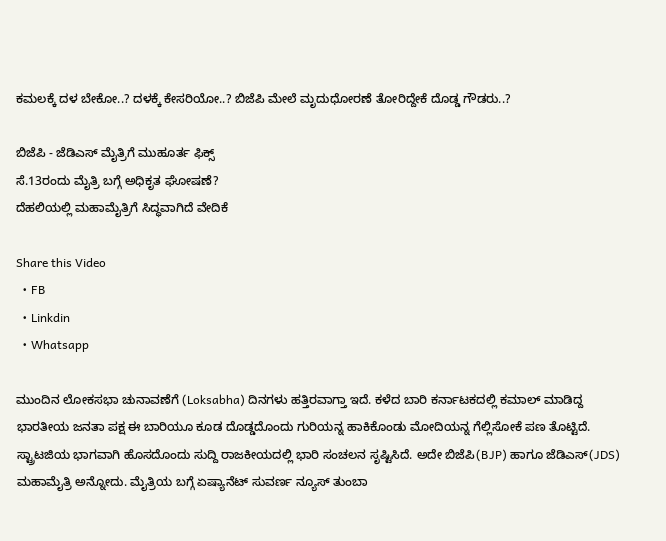ಕಮಲಕ್ಕೆ ದಳ ಬೇಕೋ..? ದಳಕ್ಕೆ ಕೇಸರಿಯೋ..? ಬಿಜೆಪಿ ಮೇಲೆ ಮೃದುಧೋರಣೆ ತೋರಿದ್ದೇಕೆ ದೊಡ್ಡ ಗೌಡರು..?

ಬಿಜೆಪಿ - ಜೆಡಿಎಸ್ ಮೈತ್ರಿಗೆ ಮುಹೂರ್ತ ಫಿಕ್ಸ್
ಸೆ.13ರಂದು ಮೈತ್ರಿ ಬಗ್ಗೆ ಅಧಿಕೃತ ಘೋಷಣೆ?
ದೆಹಲಿಯಲ್ಲಿ ಮಹಾಮೈತ್ರಿಗೆ ಸಿದ್ಧವಾಗಿದೆ ವೇದಿಕೆ

Share this Video
  • FB
  • Linkdin
  • Whatsapp

ಮುಂದಿನ ಲೋಕಸಭಾ ಚುನಾವಣೆಗೆ (Loksabha) ದಿನಗಳು ಹತ್ತಿರವಾಗ್ತಾ ಇದೆ. ಕಳೆದ ಬಾರಿ ಕರ್ನಾಟಕದಲ್ಲಿ ಕಮಾಲ್ ಮಾಡಿದ್ದ ಭಾರತೀಯ ಜನತಾ ಪಕ್ಷ ಈ ಬಾರಿಯೂ ಕೂಡ ದೊಡ್ಡದೊಂದು ಗುರಿಯನ್ನ ಹಾಕಿಕೊಂಡು ಮೋದಿಯನ್ನ ಗೆಲ್ಲಿಸೋಕೆ ಪಣ ತೊಟ್ಟಿದೆ. ಸ್ಟ್ರಾಟಜಿಯ ಭಾಗವಾಗಿ ಹೊಸದೊಂದು ಸುದ್ದಿ ರಾಜಕೀಯದಲ್ಲಿ ಭಾರಿ ಸಂಚಲನ ಸೃಷ್ಟಿಸಿದೆ. ಅದೇ ಬಿಜೆಪಿ(BJP) ಹಾಗೂ ಜೆಡಿಎಸ್(JDS) ಮಹಾಮೈತ್ರಿ ಅನ್ನೋದು. ಮೈತ್ರಿಯ ಬಗ್ಗೆ ಏಷ್ಯಾನೆಟ್ ಸುವರ್ಣ ನ್ಯೂಸ್ ತುಂಬಾ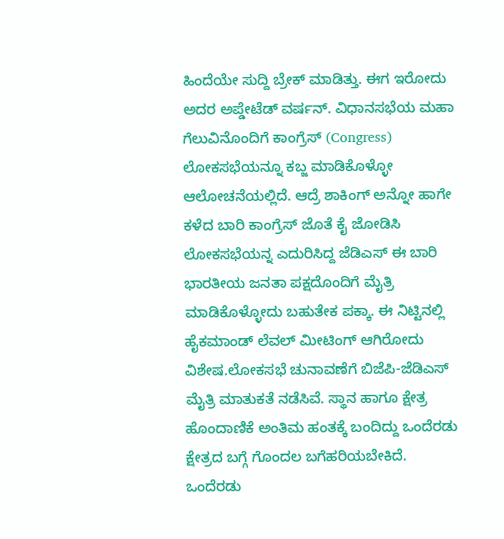ಹಿಂದೆಯೇ ಸುದ್ದಿ ಬ್ರೇಕ್ ಮಾಡಿತ್ತು. ಈಗ ಇರೋದು ಅದರ ಅಪ್ಡೇಟೆಡ್ ವರ್ಷನ್. ವಿಧಾನಸಭೆಯ ಮಹಾ ಗೆಲುವಿನೊಂದಿಗೆ ಕಾಂಗ್ರೆಸ್ (Congress) ಲೋಕಸಭೆಯನ್ನೂ ಕಬ್ಜ ಮಾಡಿಕೊಳ್ಳೋ ಆಲೋಚನೆಯಲ್ಲಿದೆ. ಆದ್ರೆ ಶಾಕಿಂಗ್ ಅನ್ನೋ ಹಾಗೇ ಕಳೆದ ಬಾರಿ ಕಾಂಗ್ರೆಸ್ ಜೊತೆ ಕೈ ಜೋಡಿಸಿ ಲೋಕಸಭೆಯನ್ನ ಎದುರಿಸಿದ್ದ ಜೆಡಿಎಸ್ ಈ ಬಾರಿ ಭಾರತೀಯ ಜನತಾ ಪಕ್ಷದೊಂದಿಗೆ ಮೈತ್ರಿ ಮಾಡಿಕೊಳ್ಳೋದು ಬಹುತೇಕ ಪಕ್ಕಾ. ಈ ನಿಟ್ಟಿನಲ್ಲಿ ಹೈಕಮಾಂಡ್ ಲೆವಲ್ ಮೀಟಿಂಗ್ ಆಗಿರೋದು ವಿಶೇಷ.ಲೋಕಸಭೆ ಚುನಾವಣೆಗೆ ಬಿಜೆಪಿ-ಜೆಡಿಎಸ್ ಮೈತ್ರಿ ಮಾತುಕತೆ ನಡೆಸಿವೆ. ಸ್ಥಾನ ಹಾಗೂ ಕ್ಷೇತ್ರ ಹೊಂದಾಣಿಕೆ ಅಂತಿಮ ಹಂತಕ್ಕೆ ಬಂದಿದ್ದು ಒಂದೆರಡು ಕ್ಷೇತ್ರದ ಬಗ್ಗೆ ಗೊಂದಲ ಬಗೆಹರಿಯಬೇಕಿದೆ. ಒಂದೆರಡು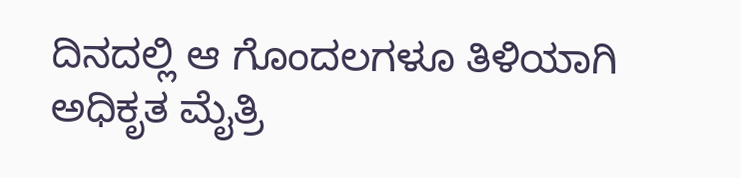ದಿನದಲ್ಲಿ ಆ ಗೊಂದಲಗಳೂ ತಿಳಿಯಾಗಿ ಅಧಿಕೃತ ಮೈತ್ರಿ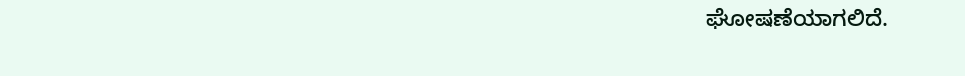ಘೋಷಣೆಯಾಗಲಿದೆ.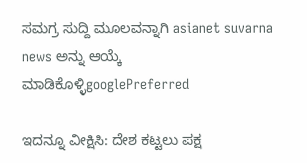ಸಮಗ್ರ ಸುದ್ದಿ ಮೂಲವನ್ನಾಗಿ asianet suvarna news ಅನ್ನು ಆಯ್ಕೆ ಮಾಡಿಕೊಳ್ಳಿgooglePreferred

ಇದನ್ನೂ ವೀಕ್ಷಿಸಿ: ದೇಶ ಕಟ್ಟಲು ಪಕ್ಷ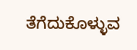ತೆಗೆದುಕೊಳ್ಳುವ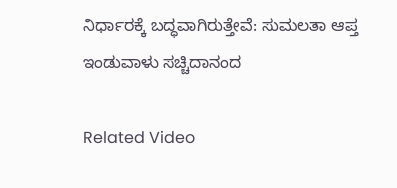ನಿರ್ಧಾರಕ್ಕೆ ಬದ್ಧವಾಗಿರುತ್ತೇವೆ: ಸುಮಲತಾ ಆಪ್ತ ಇಂಡುವಾಳು ಸಚ್ಚಿದಾನಂದ

Related Video